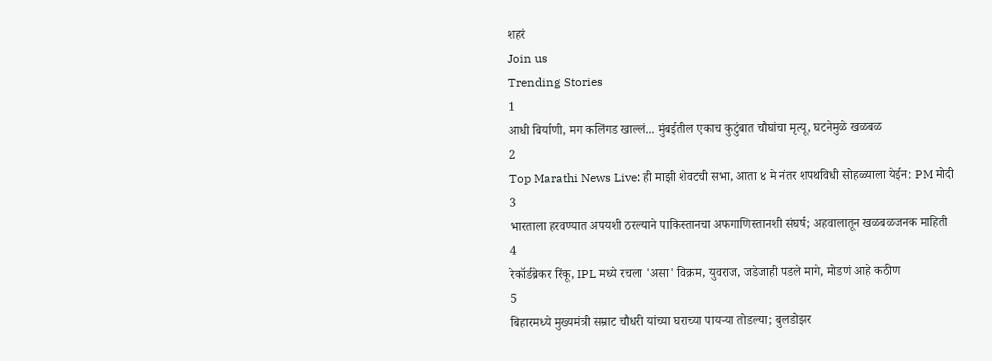शहरं
Join us
Trending Stories
1
आधी बिर्याणी, मग कलिंगड खाल्लं... मुंबईतील एकाच कुटुंबात चौघांचा मृत्यू, घटनेमुळे खळबळ
2
Top Marathi News Live: ही माझी शेवटची सभा, आता ४ मे नंतर शपथविधी सोहळ्याला येईन: PM मोदी
3
भारताला हरवण्यात अपयशी ठरल्याने पाकिस्तानचा अफगाणिस्तानशी संघर्ष; अहवालातून खळबळजनक माहिती
4
रेकॉर्डब्रेकर रिंकू, IPL मध्ये रचला 'असा' विक्रम, युवराज, जडेजाही पडले मागे, मोडणं आहे कठीण
5
बिहारमध्ये मुख्यमंत्री सम्राट चौधरी यांच्या घराच्या पायऱ्या तोडल्या; बुलडोझर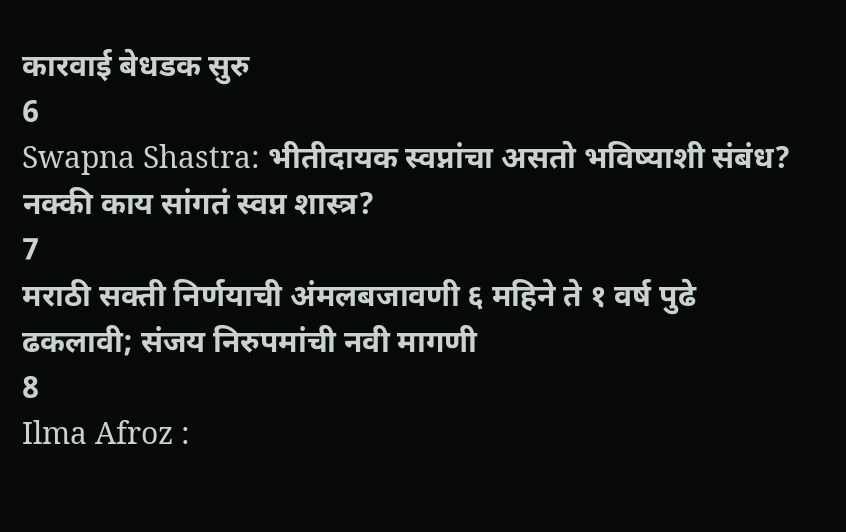कारवाई बेधडक सुरु
6
Swapna Shastra: भीतीदायक स्वप्नांचा असतो भविष्याशी संबंध? नक्की काय सांगतं स्वप्न शास्त्र?
7
मराठी सक्ती निर्णयाची अंमलबजावणी ६ महिने ते १ वर्ष पुढे ढकलावी; संजय निरुपमांची नवी मागणी
8
Ilma Afroz :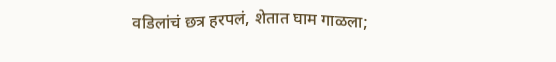वडिलांचं छत्र हरपलं, शेतात घाम गाळला;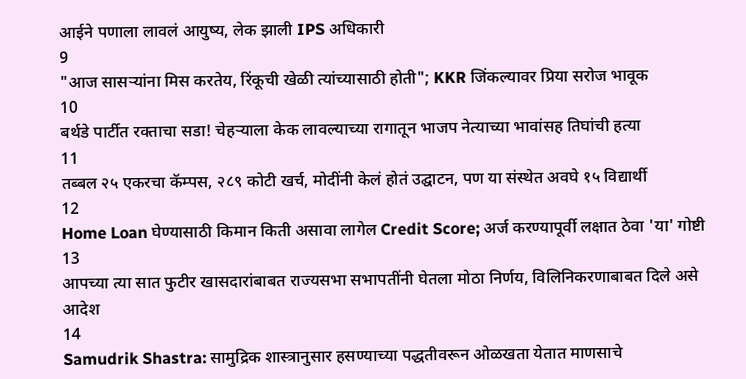आईने पणाला लावलं आयुष्य, लेक झाली IPS अधिकारी
9
"आज सासऱ्यांना मिस करतेय, रिंकूची खेळी त्यांच्यासाठी होती"; KKR जिंकल्यावर प्रिया सरोज भावूक
10
बर्थडे पार्टीत रक्ताचा सडा! चेहऱ्याला केक लावल्याच्या रागातून भाजप नेत्याच्या भावांसह तिघांची हत्या
11
तब्बल २५ एकरचा कॅम्पस, २८९ कोटी खर्च, मोदींनी केलं होतं उद्घाटन, पण या संस्थेत अवघे १५ विद्यार्थी
12
Home Loan घेण्यासाठी किमान किती असावा लागेल Credit Score; अर्ज करण्यापूर्वी लक्षात ठेवा 'या' गोष्टी
13
आपच्या त्या सात फुटीर खासदारांबाबत राज्यसभा सभापतींनी घेतला मोठा निर्णय, विलिनिकरणाबाबत दिले असे आदेश
14
Samudrik Shastra: सामुद्रिक शास्त्रानुसार हसण्याच्या पद्धतीवरून ओळखता येतात माणसाचे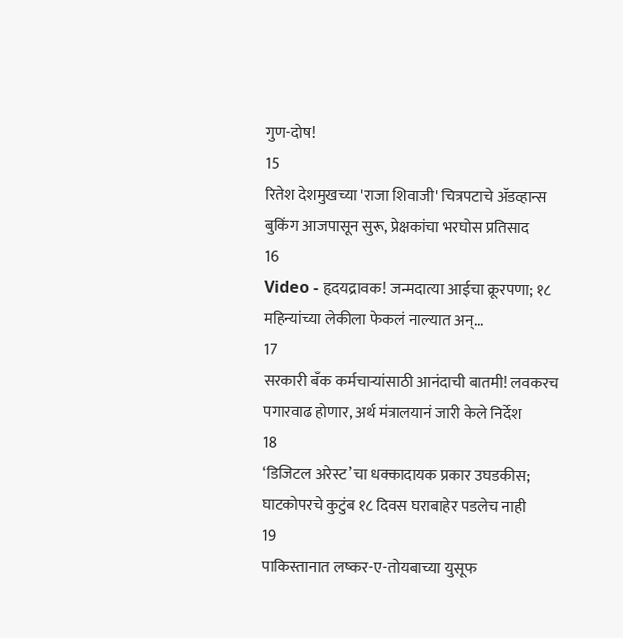गुण-दोष!
15
रितेश देशमुखच्या 'राजा शिवाजी' चित्रपटाचे ॲडव्हान्स बुकिंग आजपासून सुरू, प्रेक्षकांचा भरघोस प्रतिसाद
16
Video - हृदयद्रावक! जन्मदात्या आईचा क्रूरपणा; १८ महिन्यांच्या लेकीला फेकलं नाल्यात अन्...
17
सरकारी बँक कर्मचाऱ्यांसाठी आनंदाची बातमी! लवकरच पगारवाढ होणार, अर्थ मंत्रालयानं जारी केले निर्देश
18
‘डिजिटल अरेस्ट’चा धक्कादायक प्रकार उघडकीस; घाटकोपरचे कुटुंब १८ दिवस घराबाहेर पडलेच नाही
19
पाकिस्तानात लष्कर-ए-तोयबाच्या युसूफ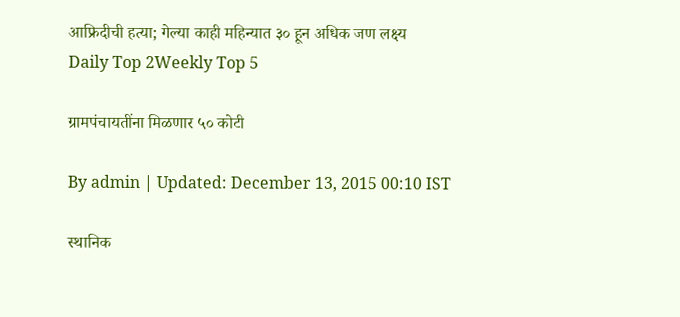आफ्रिदीची हत्या; गेल्या काही महिन्यात ३० हून अधिक जण लक्ष्य
Daily Top 2Weekly Top 5

ग्रामपंचायतींना मिळणार ५० कोटी

By admin | Updated: December 13, 2015 00:10 IST

स्थानिक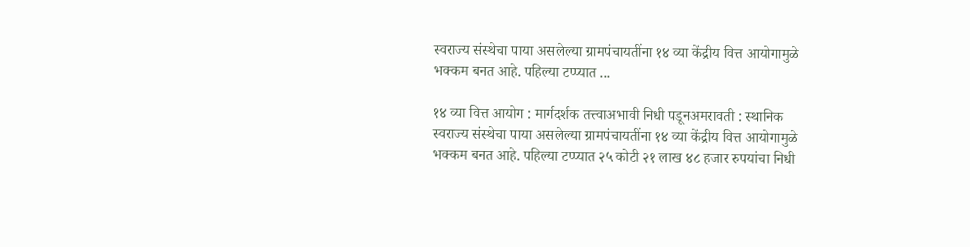स्वराज्य संस्थेचा पाया असलेल्या ग्रामपंचायतींना १४ व्या केंद्रीय वित्त आयोगामुळे भक्कम बनत आहे. पहिल्या टप्प्यात ...

१४ व्या वित्त आयोग : मार्गदर्शक तत्त्वाअभावी निधी पडूनअमरावती : स्थानिक स्वराज्य संस्थेचा पाया असलेल्या ग्रामपंचायतींना १४ व्या केंद्रीय वित्त आयोगामुळे भक्कम बनत आहे. पहिल्या टप्प्यात २५ कोटी २१ लाख ४८ हजार रुपयांचा निधी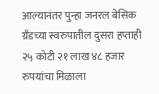आल्यानंतर पुन्हा जनरल बेसिक ग्रँडच्या स्वरुपातील दुसरा हप्ताही २५ कोटी २१ लाख ४८ हजार रुपयांचा मिळाला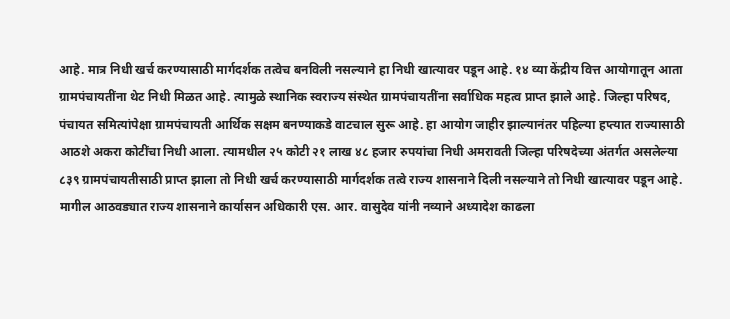आहे. मात्र निधी खर्च करण्यासाठी मार्गदर्शक तत्वेच बनविली नसल्याने हा निधी खात्यावर पडून आहे. १४ व्या केंद्रीय वित्त आयोगातून आता ग्रामपंचायतींना थेट निधी मिळत आहे. त्यामुळे स्थानिक स्वराज्य संस्थेत ग्रामपंचायतींना सर्वाधिक महत्व प्राप्त झाले आहे. जिल्हा परिषद, पंचायत समित्यांपेक्षा ग्रामपंचायती आर्थिक सक्षम बनण्याकडे वाटचाल सुरू आहे. हा आयोग जाहीर झाल्यानंतर पहिल्या हप्त्यात राज्यासाठी आठशे अकरा कोटींचा निधी आला. त्यामधील २५ कोटी २१ लाख ४८ हजार रुपयांचा निधी अमरावती जिल्हा परिषदेच्या अंतर्गत असलेल्या ८३९ ग्रामपंचायतीसाठी प्राप्त झाला तो निधी खर्च करण्यासाठी मार्गदर्शक तत्वे राज्य शासनाने दिली नसल्याने तो निधी खात्यावर पडून आहे. मागील आठवड्यात राज्य शासनाने कार्यासन अधिकारी एस. आर. वासुदेव यांनी नव्याने अध्यादेश काढला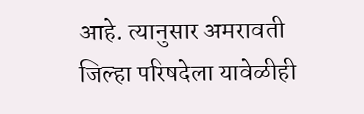आहे. त्यानुसार अमरावती जिल्हा परिषदेला यावेळीही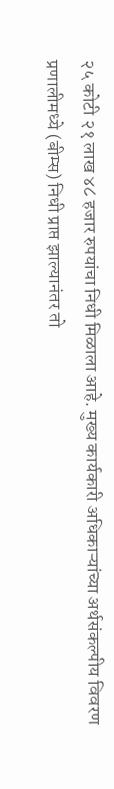२५ कोटी २१ लाख ४८ हजार रुपयांचा निधी मिळाला आहे. मुख्य कार्यकारी अधिकाऱ्यांच्या अर्थसंकल्पीय विवरण प्रणालीमध्ये (बीम्स) निधी प्राप्त झाल्यानंतर तो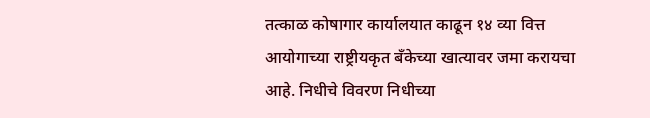तत्काळ कोषागार कार्यालयात काढून १४ व्या वित्त आयोगाच्या राष्ट्रीयकृत बँकेच्या खात्यावर जमा करायचा आहे. निधीचे विवरण निधीच्या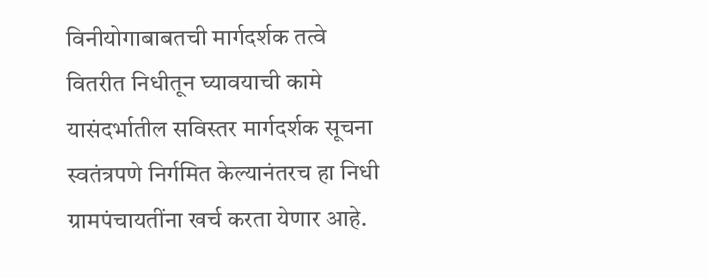विनीयोगाबाबतची मार्गदर्शक तत्वे वितरीत निधीतून घ्यावयाची कामे यासंदर्भातील सविस्तर मार्गदर्शक सूचना स्वतंत्रपणे निर्गमित केल्यानंतरच हा निधी ग्रामपंचायतींना खर्च करता येणार आहे.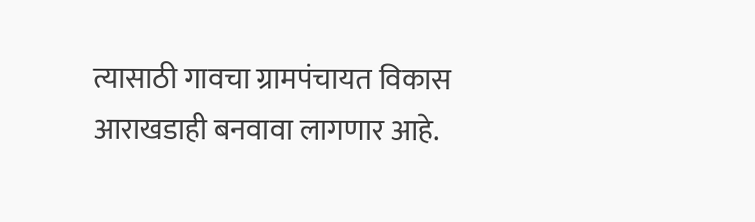त्यासाठी गावचा ग्रामपंचायत विकास आराखडाही बनवावा लागणार आहे.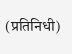(प्रतिनिधी)